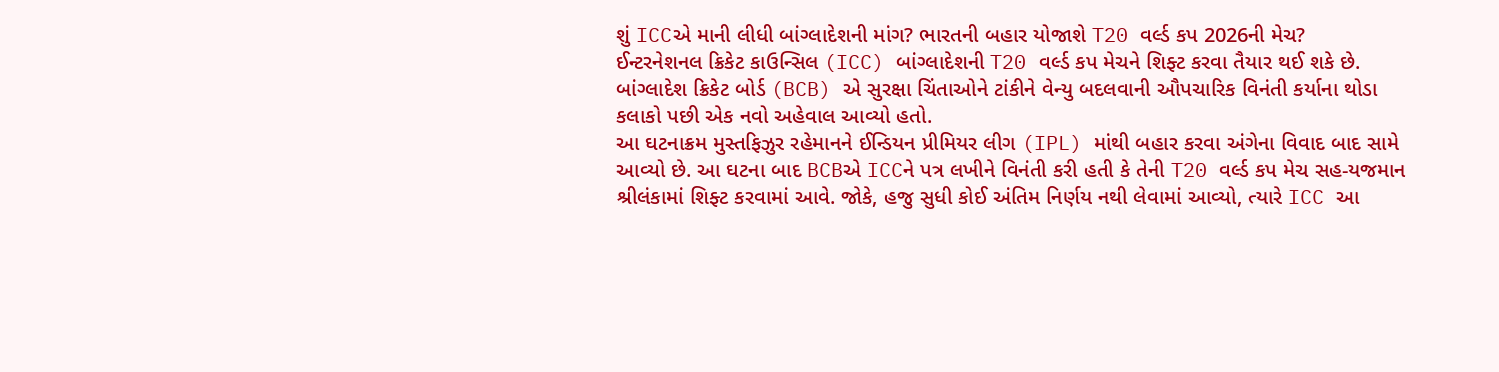શું ICCએ માની લીધી બાંગ્લાદેશની માંગ? ભારતની બહાર યોજાશે T20 વર્લ્ડ કપ 2026ની મેચ?
ઈન્ટરનેશનલ ક્રિકેટ કાઉન્સિલ (ICC) બાંગ્લાદેશની T20 વર્લ્ડ કપ મેચને શિફ્ટ કરવા તૈયાર થઈ શકે છે. બાંગ્લાદેશ ક્રિકેટ બોર્ડ (BCB) એ સુરક્ષા ચિંતાઓને ટાંકીને વેન્યુ બદલવાની ઔપચારિક વિનંતી કર્યાના થોડા કલાકો પછી એક નવો અહેવાલ આવ્યો હતો.
આ ઘટનાક્રમ મુસ્તફિઝુર રહેમાનને ઈન્ડિયન પ્રીમિયર લીગ (IPL) માંથી બહાર કરવા અંગેના વિવાદ બાદ સામે આવ્યો છે. આ ઘટના બાદ BCBએ ICCને પત્ર લખીને વિનંતી કરી હતી કે તેની T20 વર્લ્ડ કપ મેચ સહ-યજમાન શ્રીલંકામાં શિફ્ટ કરવામાં આવે. જોકે, હજુ સુધી કોઈ અંતિમ નિર્ણય નથી લેવામાં આવ્યો, ત્યારે ICC આ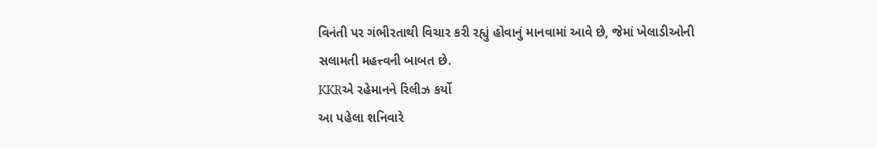વિનંતી પર ગંભીરતાથી વિચાર કરી રહ્યું હોવાનું માનવામાં આવે છે, જેમાં ખેલાડીઓની સલામતી મહત્ત્વની બાબત છે.
KKRએ રહેમાનને રિલીઝ કર્યો
આ પહેલા શનિવારે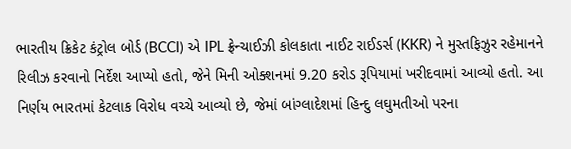ભારતીય ક્રિકેટ કંટ્રોલ બોર્ડ (BCCI) એ IPL ફ્રેન્ચાઈઝી કોલકાતા નાઈટ રાઈડર્સ (KKR) ને મુસ્તફિઝુર રહેમાનને રિલીઝ કરવાનો નિર્દેશ આપ્યો હતો, જેને મિની ઓક્શનમાં 9.20 કરોડ રૂપિયામાં ખરીદવામાં આવ્યો હતો. આ નિર્ણય ભારતમાં કેટલાક વિરોધ વચ્ચે આવ્યો છે, જેમાં બાંગ્લાદેશમાં હિન્દુ લઘુમતીઓ પરના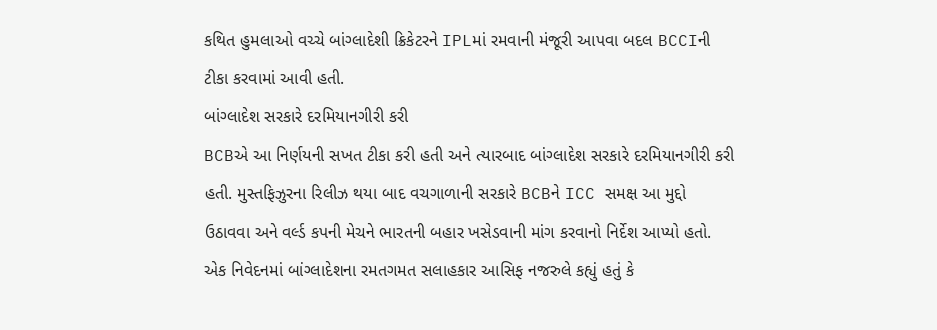કથિત હુમલાઓ વચ્ચે બાંગ્લાદેશી ક્રિકેટરને IPLમાં રમવાની મંજૂરી આપવા બદલ BCCIની ટીકા કરવામાં આવી હતી.
બાંગ્લાદેશ સરકારે દરમિયાનગીરી કરી
BCBએ આ નિર્ણયની સખત ટીકા કરી હતી અને ત્યારબાદ બાંગ્લાદેશ સરકારે દરમિયાનગીરી કરી હતી. મુસ્તફિઝુરના રિલીઝ થયા બાદ વચગાળાની સરકારે BCBને ICC સમક્ષ આ મુદ્દો ઉઠાવવા અને વર્લ્ડ કપની મેચને ભારતની બહાર ખસેડવાની માંગ કરવાનો નિર્દેશ આપ્યો હતો.
એક નિવેદનમાં બાંગ્લાદેશના રમતગમત સલાહકાર આસિફ નજરુલે કહ્યું હતું કે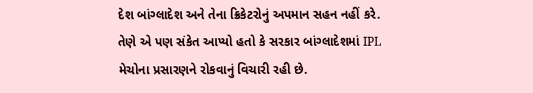દેશ બાંગ્લાદેશ અને તેના ક્રિકેટરોનું અપમાન સહન નહીં કરે. તેણે એ પણ સંકેત આપ્યો હતો કે સરકાર બાંગ્લાદેશમાં IPL મેચોના પ્રસારણને રોકવાનું વિચારી રહી છે.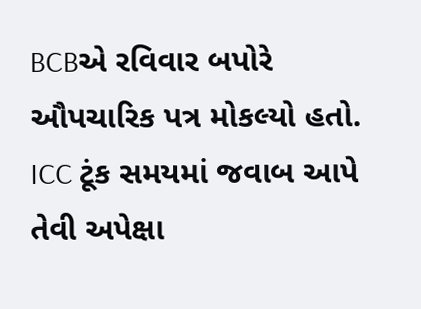BCBએ રવિવાર બપોરે ઔપચારિક પત્ર મોકલ્યો હતો. ICC ટૂંક સમયમાં જવાબ આપે તેવી અપેક્ષા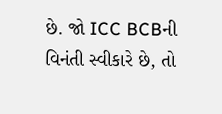છે. જો ICC BCBની વિનંતી સ્વીકારે છે, તો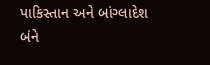પાકિસ્તાન અને બાંગ્લાદેશ બંને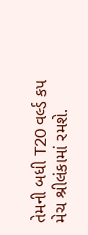તેમની બધી T20 વર્લ્ડ કપ મેચ શ્રીલંકામાં રમશે.